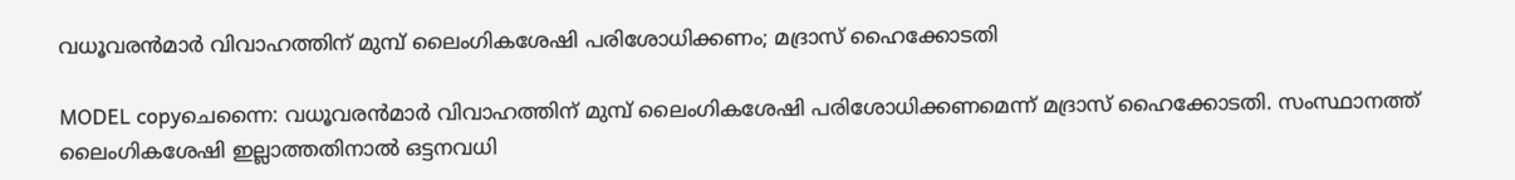വധൂവരന്‍മാര്‍ വിവാഹത്തിന് മുമ്പ് ലൈംഗികശേഷി പരിശോധിക്കണം; മദ്രാസ് ഹൈക്കോടതി

MODEL copyചെന്നൈ: വധൂവരന്‍മാര്‍ വിവാഹത്തിന് മുമ്പ് ലൈംഗികശേഷി പരിശോധിക്കണമെന്ന് മദ്രാസ് ഹൈക്കോടതി. സംസ്ഥാനത്ത് ലൈംഗികശേഷി ഇല്ലാത്തതിനാല്‍ ഒട്ടനവധി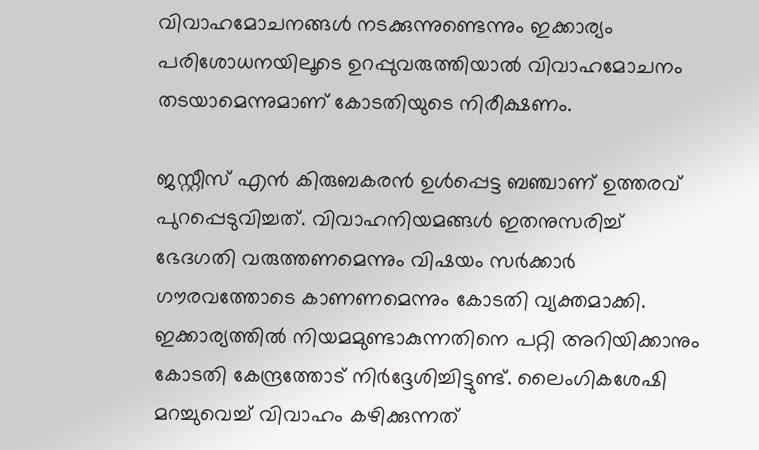വിവാഹമോചനങ്ങള്‍ നടക്കുന്നുണ്ടെന്നും ഇക്കാര്യം പരിശോധനയിലൂടെ ഉറപ്പുവരുത്തിയാല്‍ വിവാഹമോചനം തടയാമെന്നുമാണ് കോടതിയുടെ നിരീക്ഷണം.

ജസ്റ്റീസ് എന്‍ കിരുബകരന്‍ ഉള്‍പ്പെട്ട ബഞ്ചാണ് ഉത്തരവ് പുറപ്പെടുവിച്ചത്. വിവാഹനിയമങ്ങള്‍ ഇതനുസരിച്ച് ഭേദഗതി വരുത്തണമെന്നും വിഷയം സര്‍ക്കാര്‍ ഗൗരവത്തോടെ കാണണമെന്നും കോടതി വ്യക്തമാക്കി. ഇക്കാര്യത്തില്‍ നിയമമുണ്ടാകുന്നതിനെ പറ്റി അറിയിക്കാനും കോടതി കേന്ദ്രത്തോട് നിര്‍ദ്ദേശിച്ചിട്ടുണ്ട്. ലൈംഗികശേഷി മറച്ചുവെച്ച് വിവാഹം കഴിക്കുന്നത്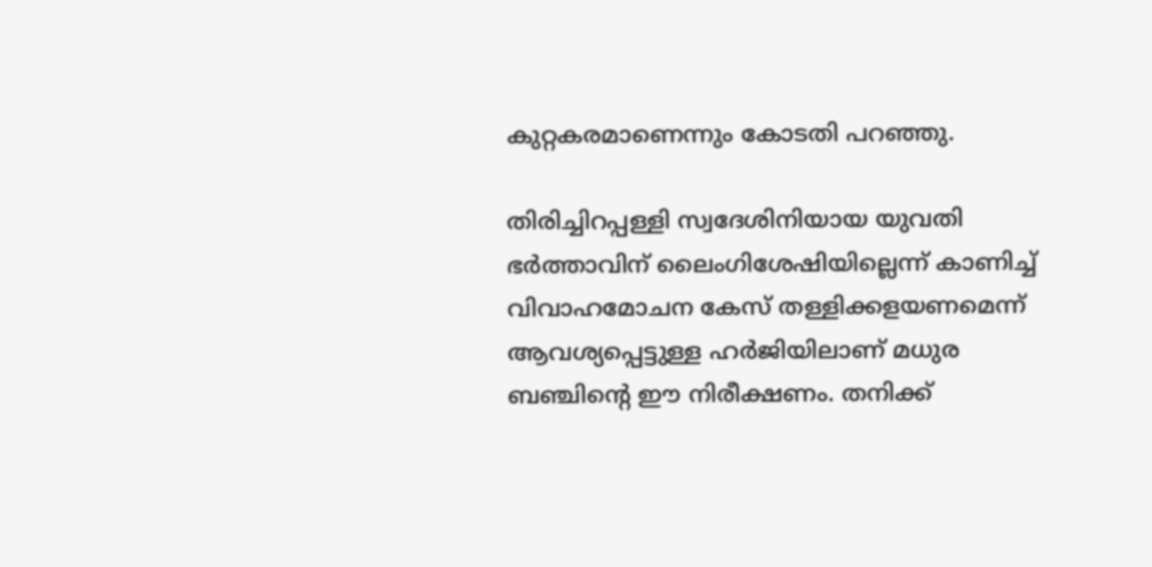കുറ്റകരമാണെന്നും കോടതി പറഞ്ഞു.

തിരിച്ചിറപ്പള്ളി സ്വദേശിനിയായ യുവതി ഭര്‍ത്താവിന് ലൈംഗിശേഷിയില്ലെന്ന് കാണിച്ച് വിവാഹമോചന കേസ് തള്ളിക്കളയണമെന്ന് ആവശ്യപ്പെട്ടുള്ള ഹര്‍ജിയിലാണ് മധുര ബഞ്ചിന്റെ ഈ നിരീക്ഷണം. തനിക്ക്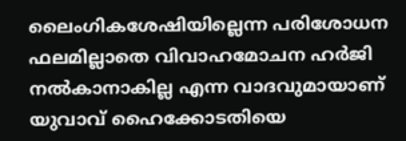ലൈംഗികശേഷിയില്ലെന്ന പരിശോധന ഫലമില്ലാതെ വിവാഹമോചന ഹര്‍ജി നല്‍കാനാകില്ല എന്ന വാദവുമായാണ് യുവാവ് ഹൈക്കോടതിയെ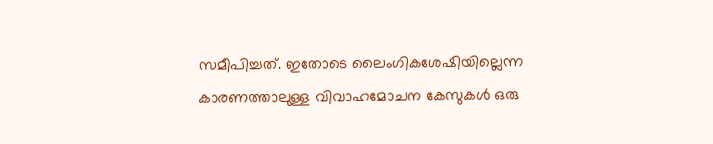സമീപിച്ചത്. ഇതോടെ ലൈംഗികശേഷിയില്ലെന്ന കാരണത്താലുള്ള വിവാഹമോചന കേസുകള്‍ ഒരു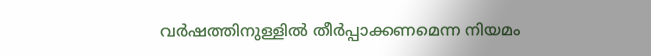വര്‍ഷത്തിനുള്ളില്‍ തീര്‍പ്പാക്കണമെന്ന നിയമം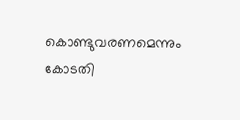കൊണ്ടുവരണമെന്നും കോടതി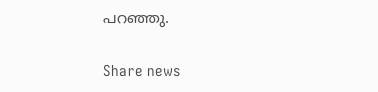പറഞ്ഞു.

Share news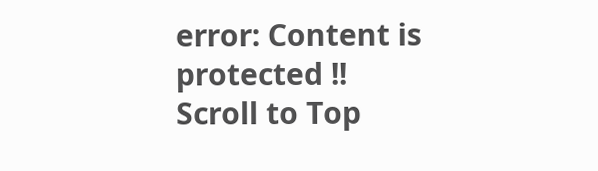error: Content is protected !!
Scroll to Top